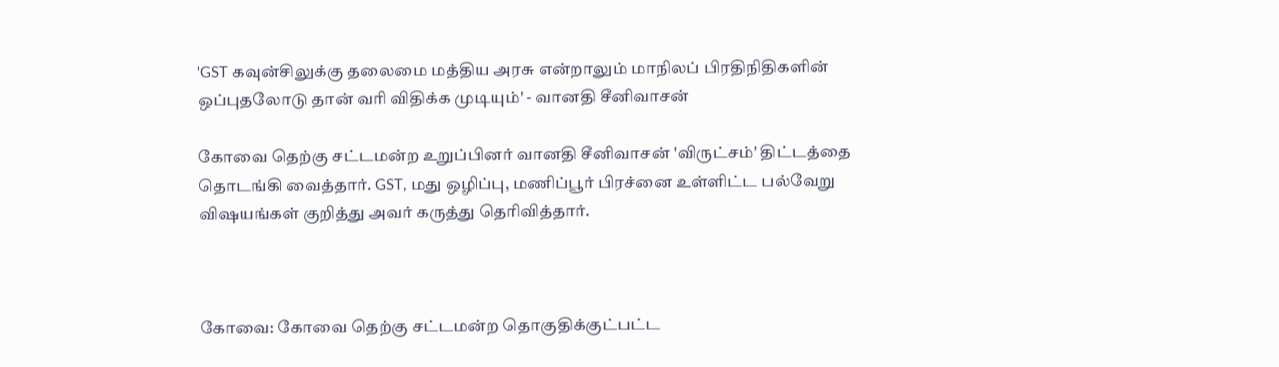'GST கவுன்சிலுக்கு தலைமை மத்திய அரசு என்றாலும் மாநிலப் பிரதிநிதிகளின் ஒப்புதலோடு தான் வரி விதிக்க முடியும்' - வானதி சீனிவாசன்

கோவை தெற்கு சட்டமன்ற உறுப்பினர் வானதி சீனிவாசன் 'விருட்சம்' திட்டத்தை தொடங்கி வைத்தார். GST, மது ஒழிப்பு, மணிப்பூர் பிரச்னை உள்ளிட்ட பல்வேறு விஷயங்கள் குறித்து அவர் கருத்து தெரிவித்தார்.



கோவை: கோவை தெற்கு சட்டமன்ற தொகுதிக்குட்பட்ட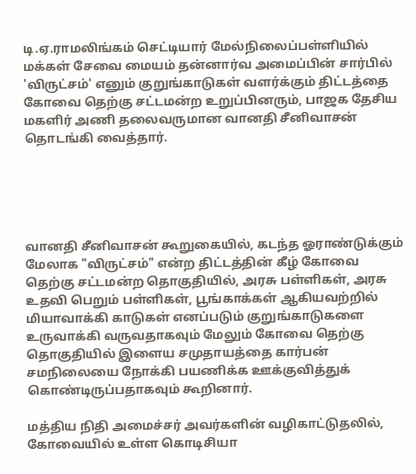டி.ஏ.ராமலிங்கம் செட்டியார் மேல்நிலைப்பள்ளியில் மக்கள் சேவை மையம் தன்னார்வ அமைப்பின் சார்பில் 'விருட்சம்' எனும் குறுங்காடுகள் வளர்க்கும் திட்டத்தை கோவை தெற்கு சட்டமன்ற உறுப்பினரும், பாஜக தேசிய மகளிர் அணி தலைவருமான வானதி சீனிவாசன் தொடங்கி வைத்தார்.





வானதி சீனிவாசன் கூறுகையில், கடந்த ஓராண்டுக்கும் மேலாக "விருட்சம்" என்ற திட்டத்தின் கீழ் கோவை தெற்கு சட்டமன்ற தொகுதியில், அரசு பள்ளிகள், அரசு உதவி பெறும் பள்ளிகள், பூங்காக்கள் ஆகியவற்றில் மியாவாக்கி காடுகள் எனப்படும் குறுங்காடுகளை உருவாக்கி வருவதாகவும் மேலும் கோவை தெற்கு தொகுதியில் இளைய சமுதாயத்தை கார்பன் சமநிலையை நோக்கி பயணிக்க ஊக்குவித்துக் கொண்டிருப்பதாகவும் கூறினார்.

மத்திய நிதி அமைச்சர் அவர்களின் வழிகாட்டுதலில், கோவையில் உள்ள கொடிசியா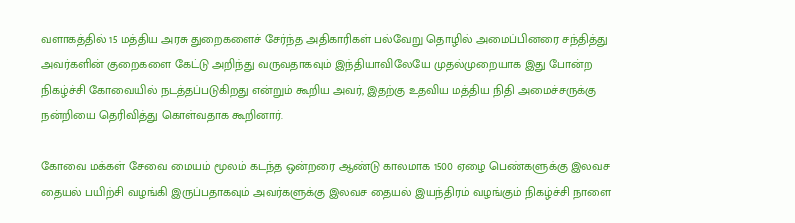வளாகத்தில் 15 மத்திய அரசு துறைகளைச் சேர்ந்த அதிகாரிகள் பல்வேறு தொழில் அமைப்பினரை சந்தித்து அவர்களின் குறைகளை கேட்டு அறிந்து வருவதாகவும் இந்தியாவிலேயே முதல்முறையாக இது போன்ற நிகழ்ச்சி கோவையில் நடத்தப்படுகிறது என்றும் கூறிய அவர், இதற்கு உதவிய மத்திய நிதி அமைச்சருக்கு நன்றியை தெரிவித்து கொள்வதாக கூறினார்.

கோவை மக்கள் சேவை மையம் மூலம் கடந்த ஒன்றரை ஆண்டு காலமாக 1500 ஏழை பெண்களுக்கு இலவச தையல் பயிற்சி வழங்கி இருப்பதாகவும் அவர்களுக்கு இலவச தையல் இயந்திரம் வழங்கும் நிகழ்ச்சி நாளை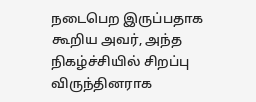நடைபெற இருப்பதாக கூறிய அவர், அந்த நிகழ்ச்சியில் சிறப்பு விருந்தினராக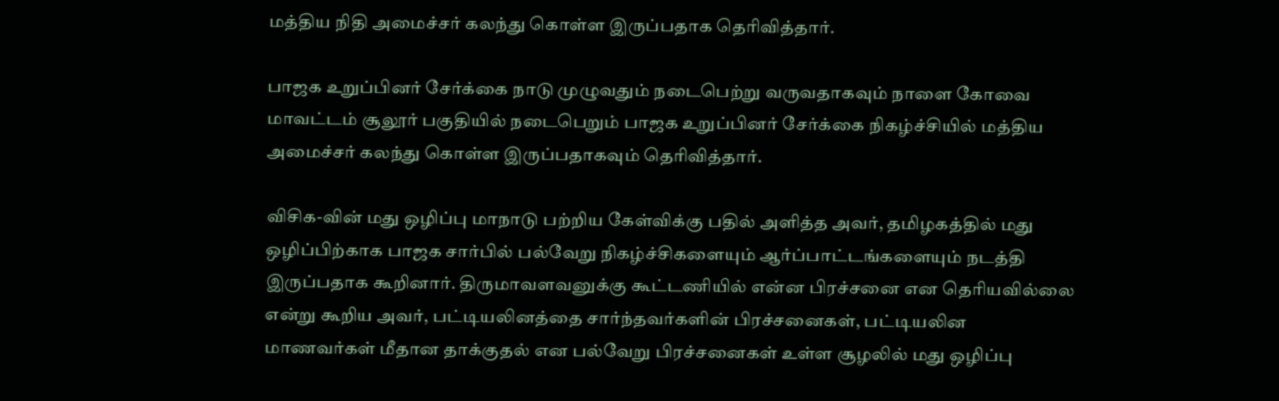மத்திய நிதி அமைச்சர் கலந்து கொள்ள இருப்பதாக தெரிவித்தார்.

பாஜக உறுப்பினர் சேர்க்கை நாடு முழுவதும் நடைபெற்று வருவதாகவும் நாளை கோவை மாவட்டம் சூலூர் பகுதியில் நடைபெறும் பாஜக உறுப்பினர் சேர்க்கை நிகழ்ச்சியில் மத்திய அமைச்சர் கலந்து கொள்ள இருப்பதாகவும் தெரிவித்தார்.

விசிக-வின் மது ஒழிப்பு மாநாடு பற்றிய கேள்விக்கு பதில் அளித்த அவர், தமிழகத்தில் மது ஒழிப்பிற்காக பாஜக சார்பில் பல்வேறு நிகழ்ச்சிகளையும் ஆர்ப்பாட்டங்களையும் நடத்தி இருப்பதாக கூறினார். திருமாவளவனுக்கு கூட்டணியில் என்ன பிரச்சனை என தெரியவில்லை என்று கூறிய அவர், பட்டியலினத்தை சார்ந்தவர்களின் பிரச்சனைகள், பட்டியலின மாணவர்கள் மீதான தாக்குதல் என பல்வேறு பிரச்சனைகள் உள்ள சூழலில் மது ஒழிப்பு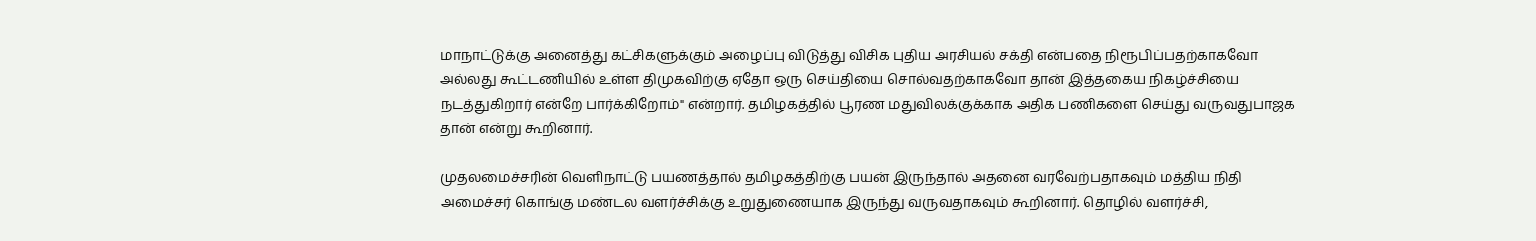மாநாட்டுக்கு அனைத்து கட்சிகளுக்கும் அழைப்பு விடுத்து விசிக புதிய அரசியல் சக்தி என்பதை நிரூபிப்பதற்காகவோ அல்லது கூட்டணியில் உள்ள திமுகவிற்கு ஏதோ ஒரு செய்தியை சொல்வதற்காகவோ தான் இத்தகைய நிகழ்ச்சியை நடத்துகிறார் என்றே பார்க்கிறோம்" என்றார். தமிழகத்தில் பூரண மதுவிலக்குக்காக அதிக பணிகளை செய்து வருவதுபாஜக தான் என்று கூறினார்.

முதலமைச்சரின் வெளிநாட்டு பயணத்தால் தமிழகத்திற்கு பயன் இருந்தால் அதனை வரவேற்பதாகவும் மத்திய நிதி அமைச்சர் கொங்கு மண்டல வளர்ச்சிக்கு உறுதுணையாக இருந்து வருவதாகவும் கூறினார். தொழில் வளர்ச்சி,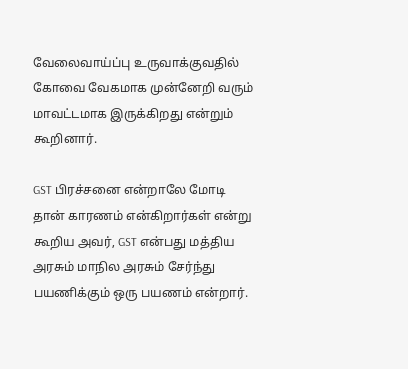வேலைவாய்ப்பு உருவாக்குவதில் கோவை வேகமாக முன்னேறி வரும் மாவட்டமாக இருக்கிறது என்றும் கூறினார்.

GST பிரச்சனை என்றாலே மோடி தான் காரணம் என்கிறார்கள் என்று கூறிய அவர், GST என்பது மத்திய அரசும் மாநில அரசும் சேர்ந்து பயணிக்கும் ஒரு பயணம் என்றார்.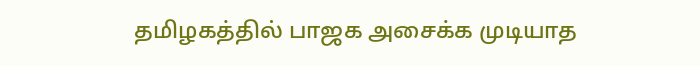தமிழகத்தில் பாஜக அசைக்க முடியாத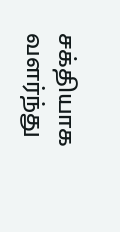சக்தியாக வளர்ந்து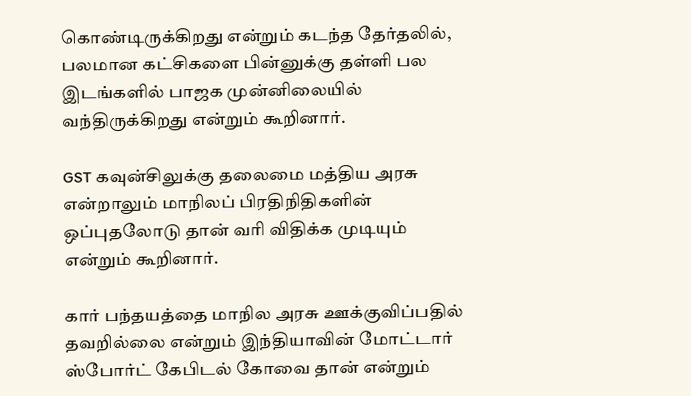கொண்டிருக்கிறது என்றும் கடந்த தேர்தலில், பலமான கட்சிகளை பின்னுக்கு தள்ளி பல இடங்களில் பாஜக முன்னிலையில் வந்திருக்கிறது என்றும் கூறினார்.

GST கவுன்சிலுக்கு தலைமை மத்திய அரசு என்றாலும் மாநிலப் பிரதிநிதிகளின் ஒப்புதலோடு தான் வரி விதிக்க முடியும் என்றும் கூறினார்.

கார் பந்தயத்தை மாநில அரசு ஊக்குவிப்பதில் தவறில்லை என்றும் இந்தியாவின் மோட்டார் ஸ்போர்ட் கேபிடல் கோவை தான் என்றும்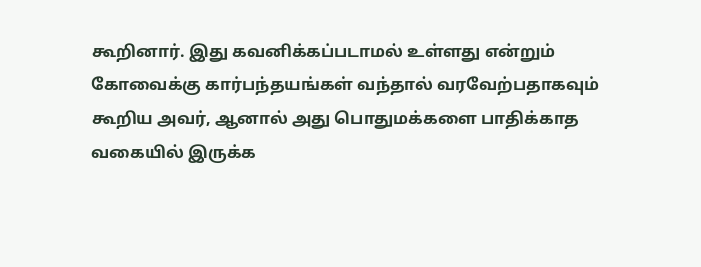கூறினார். இது கவனிக்கப்படாமல் உள்ளது என்றும் கோவைக்கு கார்பந்தயங்கள் வந்தால் வரவேற்பதாகவும் கூறிய அவர், ஆனால் அது பொதுமக்களை பாதிக்காத வகையில் இருக்க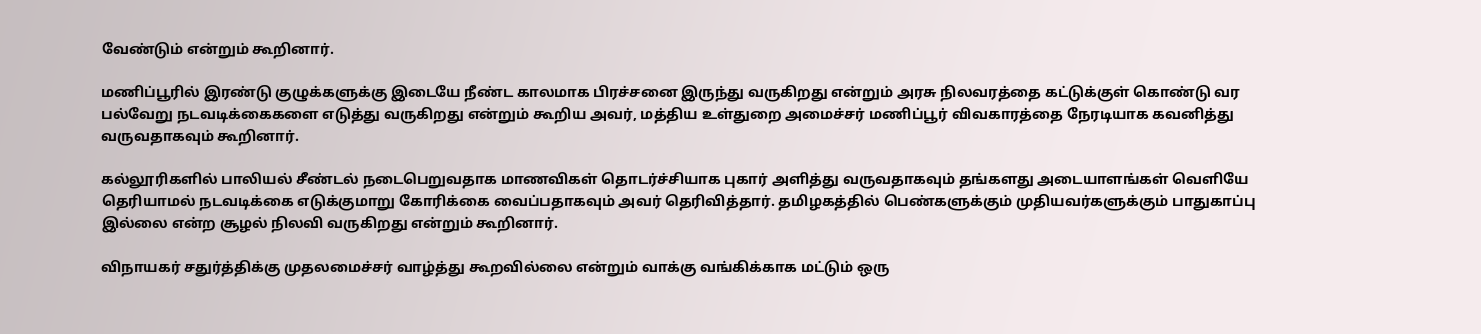வேண்டும் என்றும் கூறினார்.

மணிப்பூரில் இரண்டு குழுக்களுக்கு இடையே நீண்ட காலமாக பிரச்சனை இருந்து வருகிறது என்றும் அரசு நிலவரத்தை கட்டுக்குள் கொண்டு வர பல்வேறு நடவடிக்கைகளை எடுத்து வருகிறது என்றும் கூறிய அவர், மத்திய உள்துறை அமைச்சர் மணிப்பூர் விவகாரத்தை நேரடியாக கவனித்து வருவதாகவும் கூறினார்.

கல்லூரிகளில் பாலியல் சீண்டல் நடைபெறுவதாக மாணவிகள் தொடர்ச்சியாக புகார் அளித்து வருவதாகவும் தங்களது அடையாளங்கள் வெளியே தெரியாமல் நடவடிக்கை எடுக்குமாறு கோரிக்கை வைப்பதாகவும் அவர் தெரிவித்தார். தமிழகத்தில் பெண்களுக்கும் முதியவர்களுக்கும் பாதுகாப்பு இல்லை என்ற சூழல் நிலவி வருகிறது என்றும் கூறினார்.

விநாயகர் சதுர்த்திக்கு முதலமைச்சர் வாழ்த்து கூறவில்லை என்றும் வாக்கு வங்கிக்காக மட்டும் ஒரு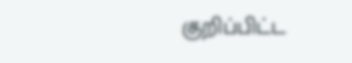குறிப்பிட்ட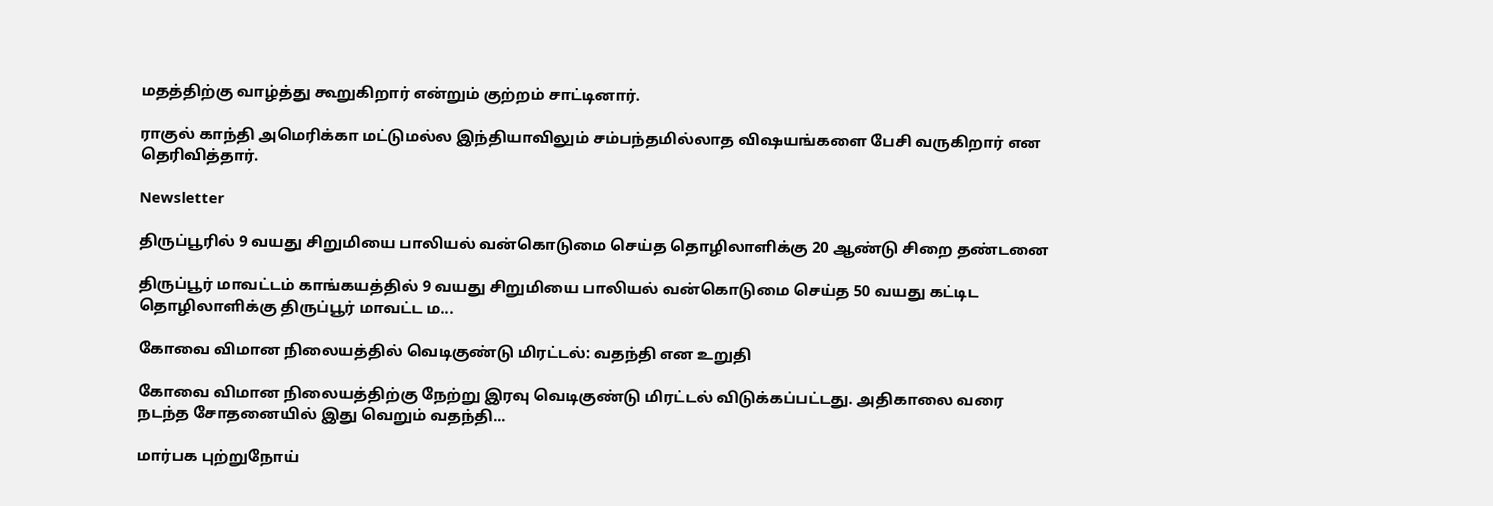மதத்திற்கு வாழ்த்து கூறுகிறார் என்றும் குற்றம் சாட்டினார்.

ராகுல் காந்தி அமெரிக்கா மட்டுமல்ல இந்தியாவிலும் சம்பந்தமில்லாத விஷயங்களை பேசி வருகிறார் என தெரிவித்தார்.

Newsletter

திருப்பூரில் 9 வயது சிறுமியை பாலியல் வன்கொடுமை செய்த தொழிலாளிக்கு 20 ஆண்டு சிறை தண்டனை

திருப்பூர் மாவட்டம் காங்கயத்தில் 9 வயது சிறுமியை பாலியல் வன்கொடுமை செய்த 50 வயது கட்டிட தொழிலாளிக்கு திருப்பூர் மாவட்ட ம...

கோவை விமான நிலையத்தில் வெடிகுண்டு மிரட்டல்: வதந்தி என உறுதி

கோவை விமான நிலையத்திற்கு நேற்று இரவு வெடிகுண்டு மிரட்டல் விடுக்கப்பட்டது. அதிகாலை வரை நடந்த சோதனையில் இது வெறும் வதந்தி...

மார்பக புற்றுநோய்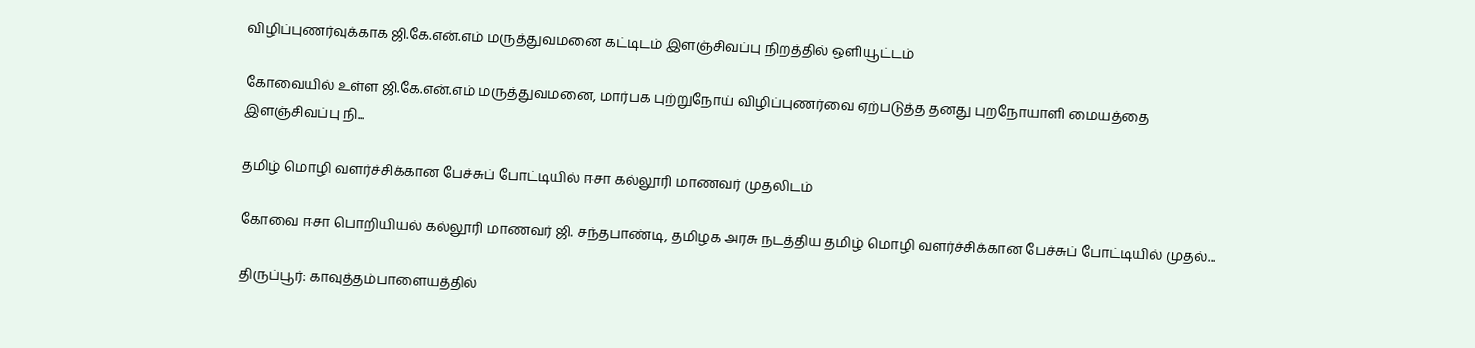விழிப்புணர்வுக்காக ஜி.கே.என்.எம் மருத்துவமனை கட்டிடம் இளஞ்சிவப்பு நிறத்தில் ஒளியூட்டம்

கோவையில் உள்ள ஜி.கே.என்.எம் மருத்துவமனை, மார்பக புற்றுநோய் விழிப்புணர்வை ஏற்படுத்த தனது புறநோயாளி மையத்தை இளஞ்சிவப்பு நி...

தமிழ் மொழி வளர்ச்சிக்கான பேச்சுப் போட்டியில் ஈசா கல்லூரி மாணவர் முதலிடம்

கோவை ஈசா பொறியியல் கல்லூரி மாணவர் ஜி. சந்தபாண்டி, தமிழக அரசு நடத்திய தமிழ் மொழி வளர்ச்சிக்கான பேச்சுப் போட்டியில் முதல்...

திருப்பூர்: காவுத்தம்பாளையத்தில்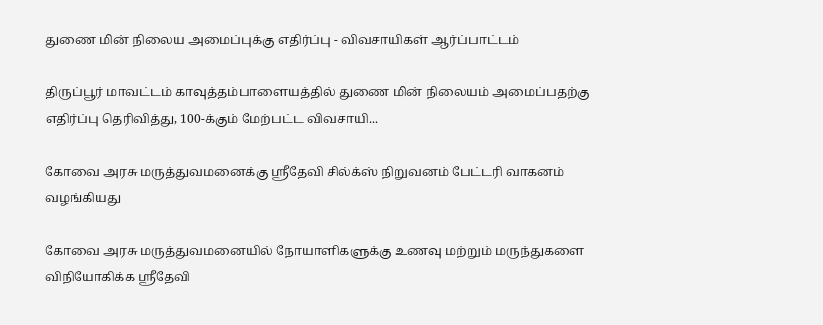துணை மின் நிலைய அமைப்புக்கு எதிர்ப்பு - விவசாயிகள் ஆர்ப்பாட்டம்

திருப்பூர் மாவட்டம் காவுத்தம்பாளையத்தில் துணை மின் நிலையம் அமைப்பதற்கு எதிர்ப்பு தெரிவித்து, 100-க்கும் மேற்பட்ட விவசாயி...

கோவை அரசு மருத்துவமனைக்கு ஸ்ரீதேவி சில்க்ஸ் நிறுவனம் பேட்டரி வாகனம் வழங்கியது

கோவை அரசு மருத்துவமனையில் நோயாளிகளுக்கு உணவு மற்றும் மருந்துகளை விநியோகிக்க ஸ்ரீதேவி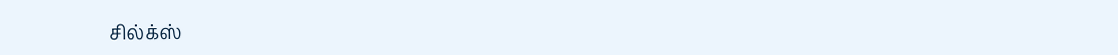சில்க்ஸ்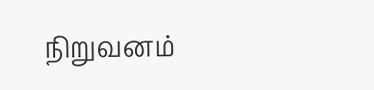நிறுவனம்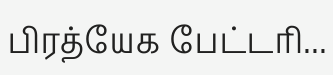பிரத்யேக பேட்டரி...